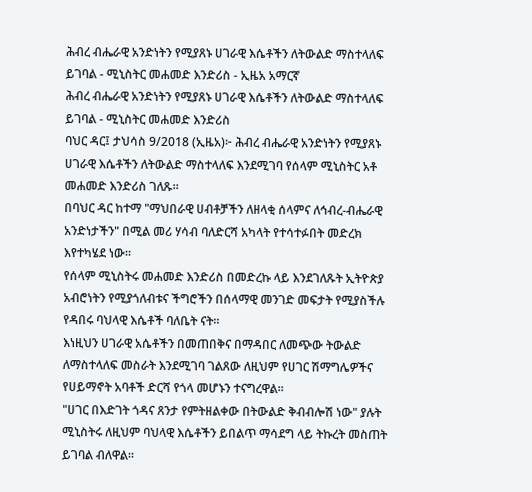ሕብረ ብሔራዊ አንድነትን የሚያጸኑ ሀገራዊ እሴቶችን ለትውልድ ማስተላለፍ ይገባል - ሚኒስትር መሐመድ እንድሪስ - ኢዜአ አማርኛ
ሕብረ ብሔራዊ አንድነትን የሚያጸኑ ሀገራዊ እሴቶችን ለትውልድ ማስተላለፍ ይገባል - ሚኒስትር መሐመድ እንድሪስ
ባህር ዳር፤ ታህሳስ 9/2018 (ኢዜአ)፦ ሕብረ ብሔራዊ አንድነትን የሚያጸኑ ሀገራዊ እሴቶችን ለትውልድ ማስተላለፍ እንደሚገባ የሰላም ሚኒስትር አቶ መሐመድ እንድሪስ ገለጹ።
በባህር ዳር ከተማ "ማህበራዊ ሀብቶቻችን ለዘላቂ ሰላምና ለኅብረ-ብሔራዊ አንድነታችን" በሚል መሪ ሃሳብ ባለድርሻ አካላት የተሳተፉበት መድረክ እየተካሄደ ነው።
የሰላም ሚኒስትሩ መሐመድ እንድሪስ በመድረኩ ላይ እንደገለጹት ኢትዮጵያ አብሮነትን የሚያጎለብቱና ችግሮችን በሰላማዊ መንገድ መፍታት የሚያስችሉ የዳበሩ ባህላዊ እሴቶች ባለቤት ናት።
እነዚህን ሀገራዊ አሴቶችን በመጠበቅና በማዳበር ለመጭው ትውልድ ለማስተላለፍ መስራት እንደሚገባ ገልጸው ለዚህም የሀገር ሽማግሌዎችና የሀይማኖት አባቶች ድርሻ የጎላ መሆኑን ተናግረዋል።
"ሀገር በእድገት ጎዳና ጸንታ የምትዘልቀው በትውልድ ቅብብሎሽ ነው" ያሉት ሚኒስትሩ ለዚህም ባህላዊ እሴቶችን ይበልጥ ማሳደግ ላይ ትኩረት መስጠት ይገባል ብለዋል።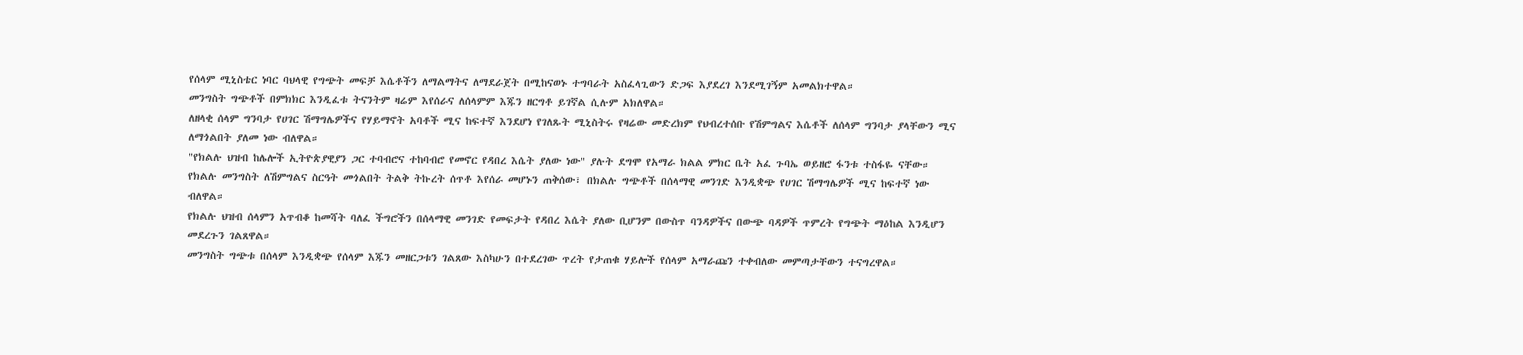የሰላም ሚኒስቴር ነባር ባህላዊ የግጭት መፍቻ እሴቶችን ለማልማትና ለማደራጀት በሚከናወኑ ተግባራት አስፈላጊውን ድጋፍ እያደረገ እንደሚገኝም አመልክተዋል።
መንግስት ግጭቶች በምክክር እንዲፈቱ ትናንትም ዛሬም እየሰራና ለሰላምም እጁን ዘርግቶ ይገኛል ሲሉም አክለዋል።
ለዘላቂ ሰላም ግንባታ የሀገር ሽማግሌዎችና የሃይማኖት አባቶች ሚና ከፍተኛ እንደሆነ የገለጹት ሚኒስትሩ የዛሬው መድረክም የህብረተሰቡ የሽምግልና እሴቶች ለሰላም ግንባታ ያላቸውን ሚና ለማጎልበት ያለመ ነው ብለዋል።
"የክልሉ ህዝብ ከሌሎች ኢትዮጵያዊያን ጋር ተባብሮና ተከባብሮ የመኖር የዳበረ እሴት ያለው ነው" ያሉት ደግሞ የአማራ ክልል ምክር ቤት አፈ ጉባኤ ወይዘሮ ፋንቱ ተስፋዬ ናቸው።
የክልሉ መንግስት ለሽምግልና ስርዓት መጎልበት ትልቅ ትኩረት ሰጥቶ እየሰራ መሆኑን ጠቅሰው፣ በክልሉ ግጭቶች በሰላማዊ መንገድ እንዲቋጭ የሀገር ሽማግሌዎች ሚና ከፍተኛ ነው ብለዋል።
የክልሉ ህዝብ ሰላምን አጥብቆ ከመሻት ባለፈ ችግሮችን በሰላማዊ መንገድ የመፍታት የዳበረ እሴት ያለው ቢሆንም በውስጥ ባንዳዎችና በውጭ ባዳዎች ጥምረት የግጭት ማዕከል እንዲሆን መደረጉን ገልጸዋል።
መንግስት ግጭቱ በሰላም እንዲቋጭ የሰላም እጁን መዘርጋቱን ገልጸው እስካሁን በተደረገው ጥረት የታጠቁ ሃይሎች የሰላም አማራጩን ተቀብለው መምጣታቸውን ተናግረዋል።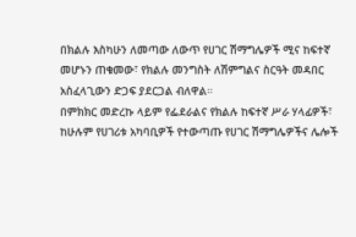በክልሉ እስካሁን ለመጣው ለውጥ የሀገር ሽማግሌዎች ሚና ከፍተኛ መሆኑን ጠቁመው፣ የክልሉ መንግስት ለሽምግልና ስርዓት መዳበር አስፈላጊውን ድጋፍ ያደርጋል ብለዋል።
በምክክር መድረኩ ላይም የፌደራልና የክልሉ ከፍተኛ ሥራ ሃላፊዎች፣ ከሁሉም የሀገሪቱ አካባቢዎች የተውጣጡ የሀገር ሽማግሌዎችና ሌሎች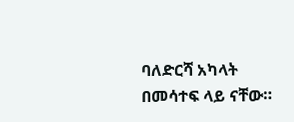ባለድርሻ አካላት በመሳተፍ ላይ ናቸው።